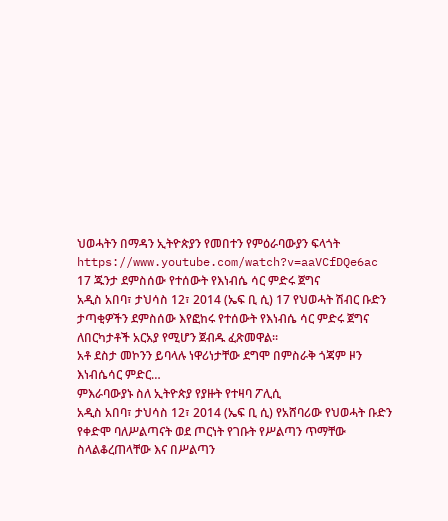ህወሓትን በማዳን ኢትዮጵያን የመበተን የምዕራባውያን ፍላጎት
https://www.youtube.com/watch?v=aaVCfDQe6ac
17 ጁንታ ደምስሰው የተሰውት የእነብሴ ሳር ምድሩ ጀግና
አዲስ አበባ፣ ታህሳስ 12፣ 2014 (ኤፍ ቢ ሲ) 17 የህወሓት ሽብር ቡድን ታጣቂዎችን ደምስሰው እየፎከሩ የተሰውት የእነብሴ ሳር ምድሩ ጀግና ለበርካታቶች አርአያ የሚሆን ጀብዱ ፈጽመዋል፡፡
አቶ ደስታ መኮንን ይባላሉ ነዋሪነታቸው ደግሞ በምስራቅ ጎጃም ዞን እነብሴሳር ምድር…
ምእራባውያኑ ስለ ኢትዮጵያ የያዙት የተዛባ ፖሊሲ
አዲስ አበባ፣ ታህሳስ 12፣ 2014 (ኤፍ ቢ ሲ) የአሸባሪው የህወሓት ቡድን የቀድሞ ባለሥልጣናት ወደ ጦርነት የገቡት የሥልጣን ጥማቸው ስላልቆረጠላቸው እና በሥልጣን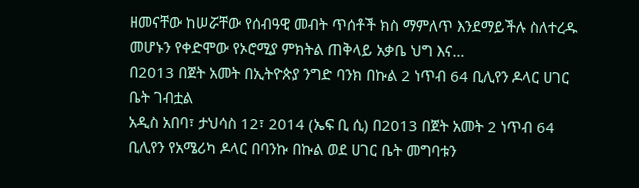ዘመናቸው ከሠሯቸው የሰብዓዊ መብት ጥሰቶች ክስ ማምለጥ እንደማይችሉ ስለተረዱ መሆኑን የቀድሞው የኦሮሚያ ምክትል ጠቅላይ አቃቤ ህግ እና…
በ2013 በጀት አመት በኢትዮጵያ ንግድ ባንክ በኩል 2 ነጥብ 64 ቢሊየን ዶላር ሀገር ቤት ገብቷል
አዲስ አበባ፣ ታህሳስ 12፣ 2014 (ኤፍ ቢ ሲ) በ2013 በጀት አመት 2 ነጥብ 64 ቢሊየን የአሜሪካ ዶላር በባንኩ በኩል ወደ ሀገር ቤት መግባቱን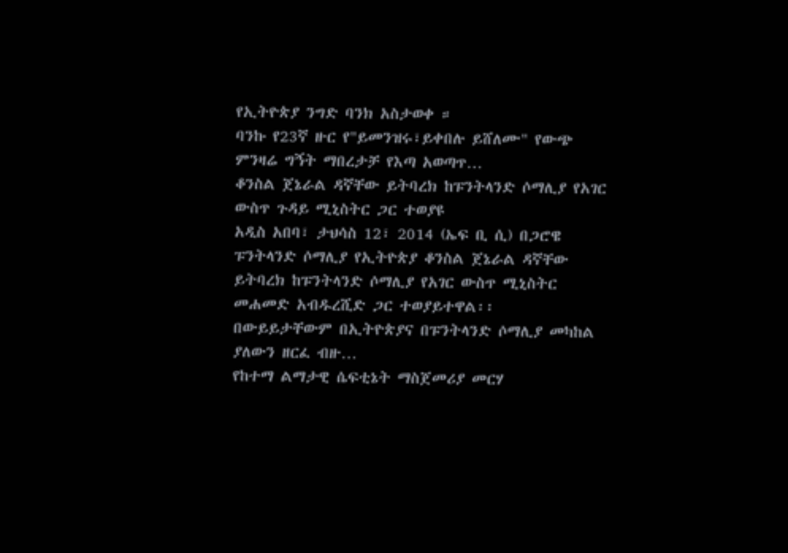የኢትዮጵያ ንግድ ባንክ አስታወቀ ።
ባንኩ የ23ኛ ዙር የ"ይመንዝሩ፣ይቀበሉ ይሸለሙ" የውጭ ምንዛሬ ግኝት ማበረታቻ የእጣ አወጣጥ…
ቆንስል ጀኔራል ዳኛቸው ይትባረክ ከፑንትላንድ ሶማሊያ የአገር ውስጥ ጉዳይ ሚኒስትር ጋር ተወያዩ
አዲስ አበባ፣ ታህሳስ 12፣ 2014 (ኤፍ ቢ ሲ) በጋሮዌ ፑንትላንድ ሶማሊያ የኢትዮጵያ ቆንስል ጀኔራል ዳኛቸው ይትባረክ ከፑንትላንድ ሶማሊያ የአገር ውስጥ ሚኒስትር መሐመድ አብዱረሺድ ጋር ተወያይተዋል፡፡
በውይይታቸውም በኢትዮጵያና በፑንትላንድ ሶማሊያ መካከል ያለውን ዘርፈ ብዙ…
የከተማ ልማታዊ ሴፍቲኔት ማስጀመሪያ መርሃ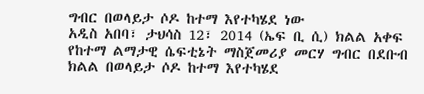ግብር በወላይታ ሶዶ ከተማ እየተካሄደ ነው
አዲስ አበባ፣ ታህሳስ 12፣ 2014 (ኤፍ ቢ ሲ) ክልል አቀፍ የከተማ ልማታዊ ሴፍቲኔት ማስጀመሪያ መርሃ ግብር በደቡብ ክልል በወላይታ ሶዶ ከተማ እየተካሄደ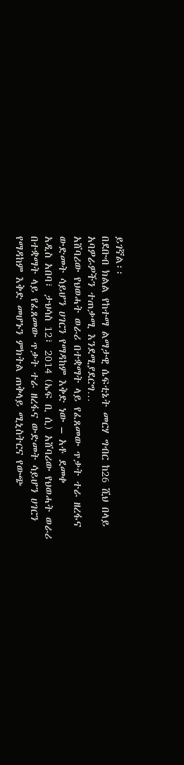ይገኛል፡፡
በደቡብ ክልል የከተማ ልማታዊ ሴፍቲኔት መርሃ ግብር ከ26 ሺህ በላይ አባዎራዎችን ተጠቃሚ እንደሚያደርግ…
አሸባሪው የህወሓት ወራሪ በተቋማት ላይ የፈጸመው ጥቃት ተራ ዘረፋና ውድመት ሳይሆን ሀገርን የማዳከም እቅድ ነው – አቶ ደመቀ
አዲስ አበባ፣ ታህሳስ 12፣ 2014 (ኤፍ ቢ ሲ) አሸባሪው የህወሓት ወራሪ በተቋማት ላይ የፈጸመው ጥቃት ተራ ዘረፋና ውድመት ሳይሆን ሀገርን የማዳከም እቅድ መሆኑን ምክትል ጠቅላይ ሚኒስትርና የውጭ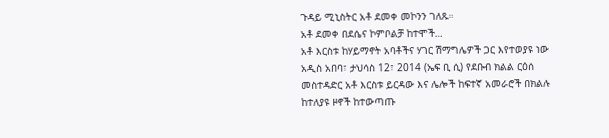ጉዳይ ሚኒስትር አቶ ደመቀ መኮንን ገለጹ።
አቶ ደመቀ በደሴና ኮምቦልቻ ከተሞች…
አቶ እርስቱ ከሃይማኖት አባቶችና ሃገር ሽማግሌዎች ጋር እየተወያዩ ነው
አዲስ አበባ፣ ታህሳስ 12፣ 2014 (ኤፍ ቢ ሲ) የደቡብ ክልል ርዕሰ መስተዳድር አቶ እርስቱ ይርዳው እና ሌሎች ከፍተኛ አመራሮች በክልሉ ከተለያዩ ዞኖች ከተውጣጡ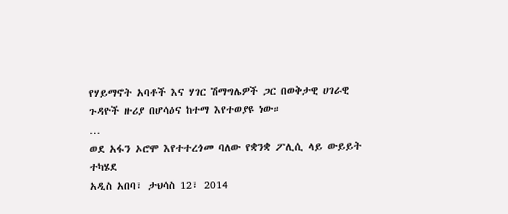የሃይማኖት አባቶች እና ሃገር ሽማግሌዎች ጋር በወቅታዊ ሀገራዊ ጉዳዮች ዙሪያ በሆሳዕና ከተማ እየተወያዩ ነው።
…
ወደ አፋን ኦሮሞ እየተተረጎመ ባለው የቋንቋ ፖሊሲ ላይ ውይይት ተካሄደ
አዲስ አበባ፣ ታህሳስ 12፣ 2014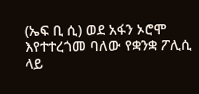(ኤፍ ቢ ሲ) ወደ አፋን ኦሮሞ እየተተረጎመ ባለው የቋንቋ ፖሊሲ ላይ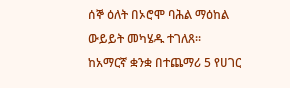ሰኞ ዕለት በኦሮሞ ባሕል ማዕከል ውይይት መካሄዱ ተገለጸ፡፡
ከአማርኛ ቋንቋ በተጨማሪ 5 የሀገር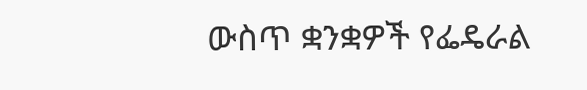ውስጥ ቋንቋዎች የፌዴራል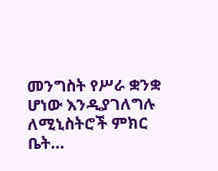መንግስት የሥራ ቋንቋ ሆነው እንዲያገለግሉ ለሚኒስትሮች ምክር ቤት…